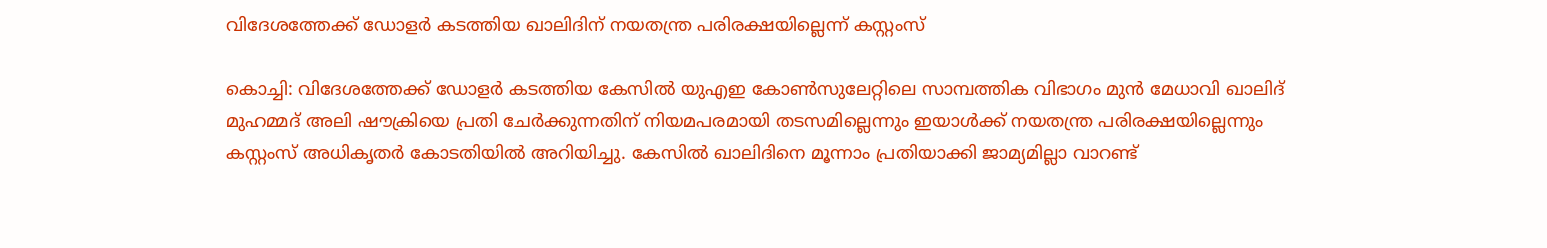വിദേശത്തേക്ക്‌ ഡോളര്‍ കടത്തിയ ഖാലിദിന്‌ നയതന്ത്ര പരിരക്ഷയില്ലെന്ന്‌ കസ്റ്റംസ്‌

കൊച്ചി: വിദേശത്തേക്ക്‌ ഡോളര്‍ കടത്തിയ കേസില്‍ യുഎഇ കോണ്‍സുലേറ്റിലെ സാമ്പത്തിക വിഭാഗം മുന്‍ മേധാവി ഖാലിദ്‌ മുഹമ്മദ്‌ അലി ഷൗക്രിയെ പ്രതി ചേര്‍ക്കുന്നതിന്‌ നിയമപരമായി തടസമില്ലെന്നും ഇയാള്‍ക്ക്‌ നയതന്ത്ര പരിരക്ഷയില്ലെന്നും കസ്റ്റംസ്‌ അധികൃതര്‍ കോടതിയില്‍ അറിയിച്ചു. കേസില്‍ ഖാലിദിനെ മൂന്നാം പ്രതിയാക്കി ജാമ്യമില്ലാ വാറണ്ട്‌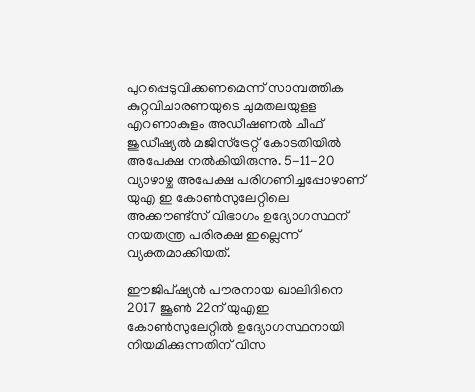പുറപ്പെടുവിക്കണമെന്ന്‌ സാമ്പത്തിക കുറ്റവിചാരണയുടെ ചുമതലയുളള എറണാകുളം അഡീഷണല്‍ ചീഫ്‌ ജുഡീഷ്യല്‍ മജിസ്‌ട്രേറ്റ്‌ കോടതിയില്‍ അപേക്ഷ നല്‍കിയിരുന്നു. 5-11-20 വ്യാഴാഴ്ച അപേക്ഷ പരിഗണിച്ചപ്പോഴാണ്‌ യുഎ ഇ കോണ്‍സുലേറ്റിലെ അക്കൗണ്ട്‌സ്‌ വിഭാഗം ഉദ്യോഗസ്ഥന്‌ നയതന്ത്ര പരിരക്ഷ ഇല്ലെന്ന്‌ വ്യക്തമാക്കിയത്‌.

ഈജിപ്‌ഷ്യന്‍ പൗരനായ ഖാലിദിനെ 2017 ജൂണ്‍ 22ന്‌ യുഎഇ കോണ്‍സുലേറ്റില്‍ ഉദ്യോഗസ്ഥനായി നിയമിക്കുന്നതിന്‌ വിസ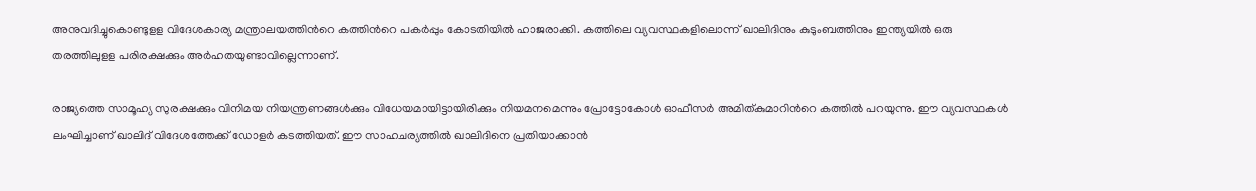അനുവദിച്ചുകൊണ്ടുളള വിദേശകാര്യ മന്ത്രാലയത്തിന്‍റെ കത്തിന്‍റെ പകര്‍പ്പും കോടതിയില്‍ ഹാജരാക്കി. കത്തിലെ വ്യവസ്ഥകളിലൊന്ന്‌ ഖാലിദിനും കുടുംബത്തിനും ഇന്ത്യയില്‍ ഒരു തരത്തിലുളള പരിരക്ഷക്കും അര്‍ഹതയുണ്ടാവില്ലെന്നാണ്.

രാജ്യത്തെ സാമൂഹ്യ സുരക്ഷക്കും വിനിമയ നിയന്ത്രണങ്ങള്‍ക്കും വിധേയമായിട്ടായിരിക്കും നിയമനമെന്നും പ്രോട്ടോകോള്‍ ഓഫീസര്‍ അമിത്‌കുമാറിന്‍റെ കത്തില്‍ പറയുന്നു. ഈ വ്യവസ്ഥകള്‍ ലംഘിച്ചാണ്‌ ഖാലിദ്‌ വിദേശത്തേക്ക്‌ ഡോളര്‍ കടത്തിയത്‌. ഈ സാഹചര്യത്തില്‍ ഖാലിദിനെ പ്രതിയാക്കാന്‍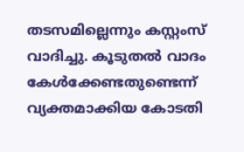തടസമില്ലെന്നും കസ്റ്റംസ്‌ വാദിച്ചു. കൂടുതല്‍ വാദം കേള്‍ക്കേണ്ടതുണ്ടെന്ന് വ്യക്തമാക്കിയ കോടതി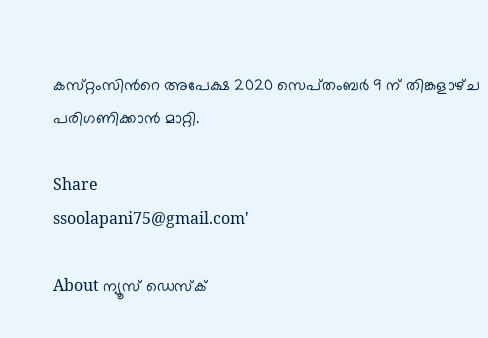കസ്‌റ്റംസിന്‍റെ അപേക്ഷ 2020 സെപ്‌തംബര്‍ 9 ന്‌ തിങ്കളാഴ്‌ച പരിഗണിക്കാന്‍ മാറ്റി.

Share
ssoolapani75@gmail.com'

About ന്യൂസ് ഡെസ്ക്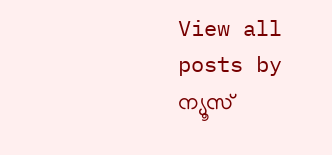View all posts by ന്യൂസ്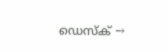ഡെസ്ക് →